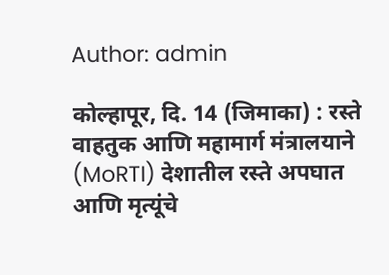Author: admin

कोल्हापूर, दि. 14 (जिमाका) : रस्ते वाहतुक आणि महामार्ग मंत्रालयाने (MoRTI) देशातील रस्ते अपघात आणि मृत्यूंचे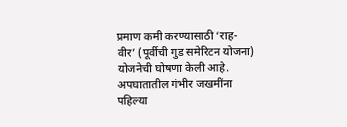प्रमाण कमी करण्यासाठी ‘राह-वीर’ (पूर्वीची गुड समेरिटन योजना) योजनेची घोषणा केली आहे. अपघातातील गंभीर जखमींना पहिल्या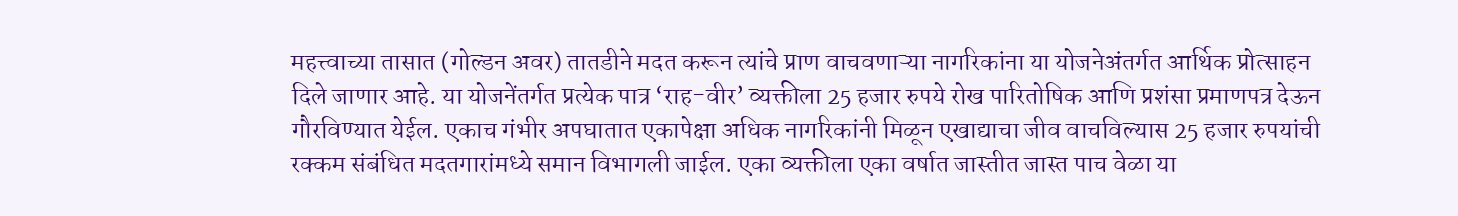महत्त्वाच्या तासात (गोल्डन अवर) तातडीने मदत करून त्यांचे प्राण वाचवणाऱ्या नागरिकांना या योजनेअंतर्गत आर्थिक प्रोत्साहन दिले जाणार आहे. या योजनेंतर्गत प्रत्येक पात्र ‘राह-वीर’ व्यक्तीला 25 हजार रुपये रोख पारितोषिक आणि प्रशंसा प्रमाणपत्र देऊन गौरविण्यात येईल. एकाच गंभीर अपघातात एकापेक्षा अधिक नागरिकांनी मिळून एखाद्याचा जीव वाचविल्यास 25 हजार रुपयांची रक्कम संबंधित मदतगारांमध्ये समान विभागली जाईल. एका व्यक्तीला एका वर्षात जास्तीत जास्त पाच वेळा या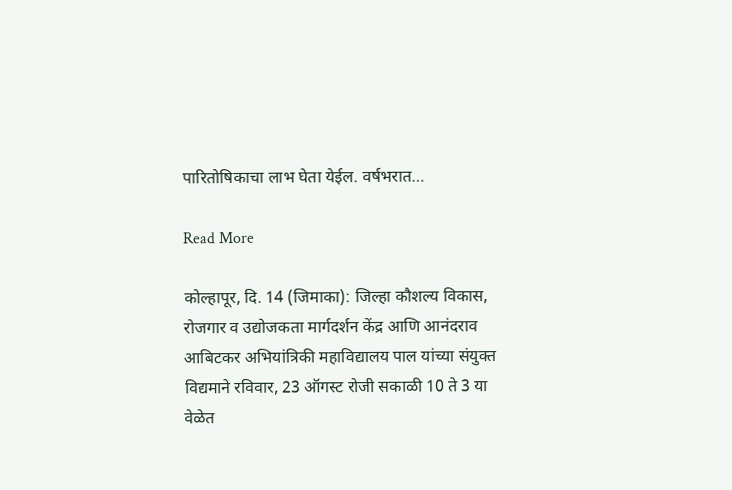पारितोषिकाचा लाभ घेता येईल. वर्षभरात…

Read More

कोल्हापूर, दि. 14 (जिमाका): जिल्हा कौशल्य विकास, रोजगार व उद्योजकता मार्गदर्शन केंद्र आणि आनंदराव आबिटकर अभियांत्रिकी महाविद्यालय पाल यांच्या संयुक्त विद्यमाने रविवार, 23 ऑगस्ट रोजी सकाळी 10 ते 3 या वेळेत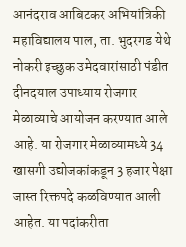आनंदराव आबिटकर अभियांत्रिकी महाविद्यालय पाल, ता. भुदरगड येथे नोकरी इच्छुक उमेदवारांसाठी पंडीत दीनदयाल उपाध्याय रोजगार मेळाव्याचे आयोजन करण्यात आले आहे. या रोजगार मेळाव्यामध्ये 34 खासगी उद्योजकांकडून 3 हजार पेक्षा जास्त रिक्तपदे कळविण्यात आली आहेत. या पदांकरीता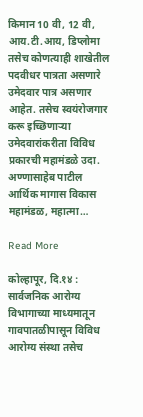किमान 10 वी, 12 वी, आय.टी.आय, डिप्लोमा तसेच कोणत्याही शाखेतील पदवीधर पात्रता असणारे उमेदवार पात्र असणार आहेत. तसेच स्वयंरोजगार करू इच्छ‍िणाऱ्या उमेदवारांकरीता व‍िव‍िध प्रकारची महामंडळे उदा. अण्णासाहेब पाटील आर्थिक मागास विकास महामंडळ, महात्मा…

Read More

कोल्हापूर, दि.१४ : सार्वजनिक आरोग्य विभागाच्या माध्यमातून गावपातळीपासून विविध आरोग्य संस्था तसेच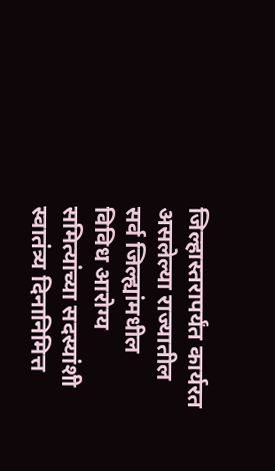जिल्हास्तरापर्यंत कार्यरत असलेल्या राज्यातील सर्व जिल्ह्यांमधील विविध आरोग्य समित्यांच्या सदस्यांशी स्वातंत्र्य दिनानिमित्त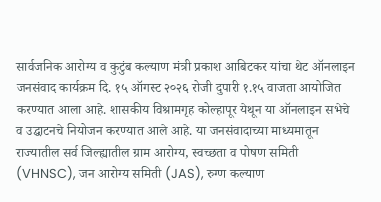सार्वजनिक आरोग्य व कुटुंब कल्याण मंत्री प्रकाश आबिटकर यांचा थेट ऑनलाइन जनसंवाद कार्यक्रम दि. १५ ऑगस्ट २०२६ रोजी दुपारी १.१५ वाजता आयोजित करण्यात आला आहे. शासकीय विश्रामगृह कोल्हापूर येथून या ऑनलाइन सभेचे व उद्घाटनचे नियोजन करण्यात आले आहे. या जनसंवादाच्या माध्यमातून राज्यातील सर्व जिल्ह्यातील ग्राम आरोग्य, स्वच्छता व पोषण समिती (VHNSC), जन आरोग्य समिती (JAS), रुग्ण कल्याण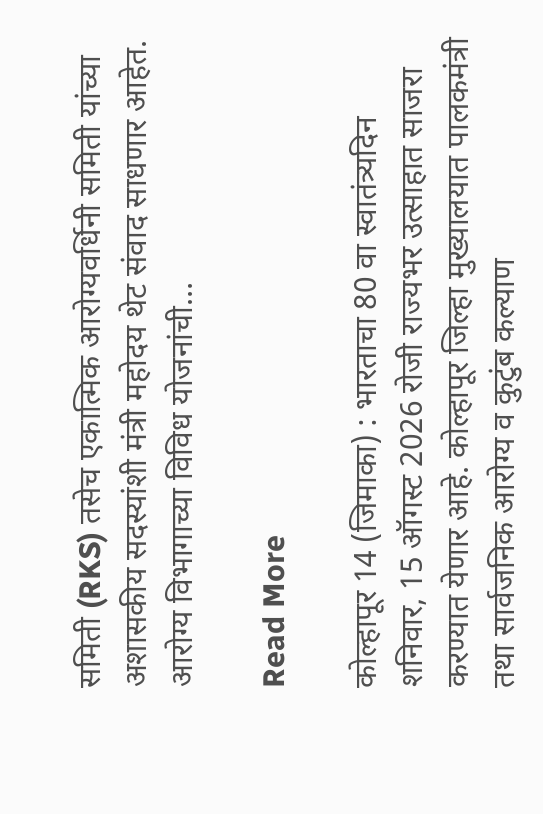समिती (RKS) तसेच एकात्मिक आरोग्यवर्धिनी समिती यांच्या अशासकीय सदस्यांशी मंत्री महोदय थेट संवाद साधणार आहेत. आरोग्य विभागाच्या विविध योजनांची…

Read More

कोल्हापूर 14 (जिमाका) : भारताचा 80 वा स्वातंत्र्यदिन शनिवार, 15 ऑगस्ट 2026 रोजी राज्यभर उत्साहात साजरा करण्यात येणार आहे. कोल्हापूर जिल्हा मुख्यालयात पालकमंत्री तथा सार्वजनिक आरोग्य व कुटुंब कल्याण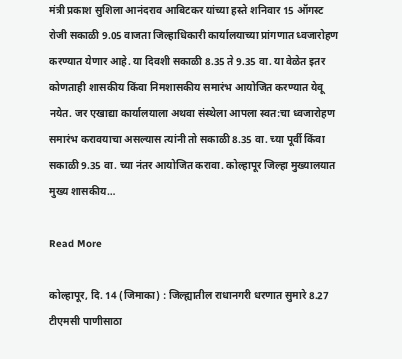मंत्री प्रकाश सुशिला आनंदराव आबिटकर यांच्या हस्ते शनिवार 15 ऑगस्ट रोजी सकाळी 9.05 वाजता जिल्हाधिकारी कार्यालयाच्या प्रांगणात ध्वजारोहण करण्यात येणार आहे. या दिवशी सकाळी 8.35 ते 9.35 वा. या वेळेत इतर कोणताही शासकीय किंवा निमशासकीय समारंभ आयोजित करण्यात येवू नयेत. जर एखाद्या कार्यालयाला अथवा संस्थेला आपला स्वत:चा ध्वजारोहण समारंभ करावयाचा असल्यास त्यांनी तो सकाळी 8.35 वा. च्या पूर्वी किंवा सकाळी 9.35 वा. च्या नंतर आयोजित करावा. कोल्हापूर जिल्हा मुख्यालयात मुख्य शासकीय…

Read More

कोल्हापूर, दि. 14 (जिमाका) : जिल्ह्यातील राधानगरी धरणात सुमारे 8.27 टीएमसी पाणीसाठा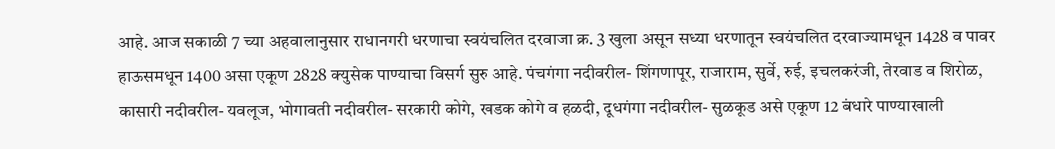आहे. आज सकाळी 7 च्या अहवालानुसार राधानगरी धरणाचा स्वयंचलित दरवाजा क्र. 3 खुला असून सध्या धरणातून स्वयंचलित दरवाज्यामधून 1428 व पावर हाऊसमधून 1400 असा एकूण 2828 क्युसेक पाण्याचा विसर्ग सुरु आहे. पंचगंगा नदीवरील- शिंगणापूर, राजाराम, सुर्वे, रुई, इचलकरंजी, तेरवाड व शिरोळ, कासारी नदीवरील- यवलूज, भोगावती नदीवरील- सरकारी कोगे, खडक कोगे व हळदी, दूधगंगा नदीवरील- सुळकूड असे एकूण 12 बंधारे पाण्याखाली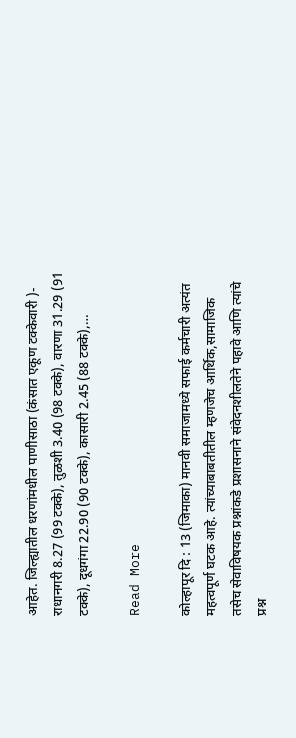आहेत. जिल्ह्यातील धरणांमधील पाणीसाठा (कंसात एकूण टक्केवारी )- राधानगरी 8.27 (99 टक्के), तुळशी 3.40 (98 टक्के), वारणा 31.29 (91 टक्के), दूधगंगा 22.90 (90 टक्के), कासारी 2.45 (88 टक्के),…

Read More

कोल्हापूर दि : 13 (जिमाका) मानवी समाजामध्ये सफाई कर्मचारी अत्यंत महत्वपूर्ण घटक आहे. त्यांच्याबाबतीतील म्हणजेच आर्थिक,सामाजिक तसेच सेवाविषयक प्रश्नांकडे प्रशासनाने संवेदनशीलतेने पहावे आणि त्यांचे प्रश्न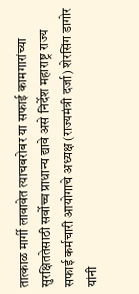तात्काळ मार्गी लावावेत त्याचबरोबर या सफाई कामगारांच्या सुरक्षिततेसाठी सर्वोच्च प्राधान्य द्यावे असे निर्देश महाराष्ट्र राज्य सफाई कर्मचारी आयोगाचे अध्यक्ष (राज्यमंत्री दर्जा) शेरसिंग डागोर यांनी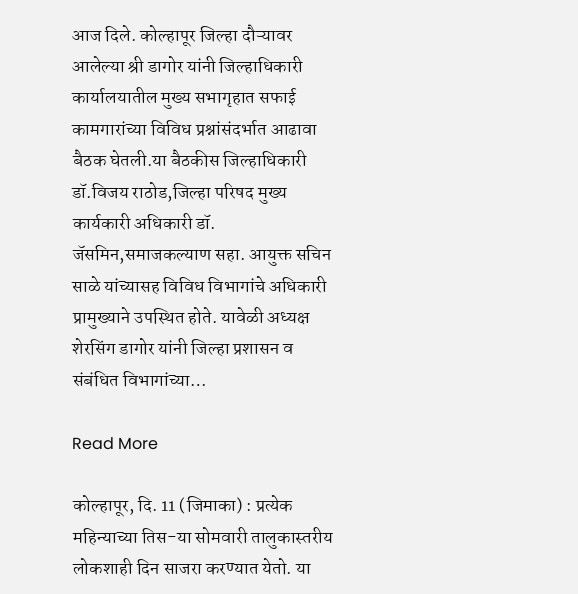आज दिले. कोल्हापूर जिल्हा दौऱ्यावर आलेल्या श्री डागोर यांनी जिल्हाधिकारी कार्यालयातील मुख्य सभागृहात सफाई कामगारांच्या विविध प्रश्नांसंदर्भात आढावा बैठक घेतली.या बैठकीस जिल्हाधिकारी डॉ.विजय राठोड,जिल्हा परिषद मुख्य कार्यकारी अधिकारी डॉ. जॅसमिन,समाजकल्याण सहा. आयुक्त सचिन साळे यांच्यासह विविध विभागांचे अधिकारी प्रामुख्याने उपस्थित होते. यावेळी अध्यक्ष शेरसिंग डागोर यांनी जिल्हा प्रशासन व संबंधित विभागांच्या…

Read More

कोल्हापूर, दि. 11 (जिमाका) : प्रत्येक महिन्याच्या तिस-या सोमवारी तालुकास्तरीय लोकशाही दिन साजरा करण्यात येतो. या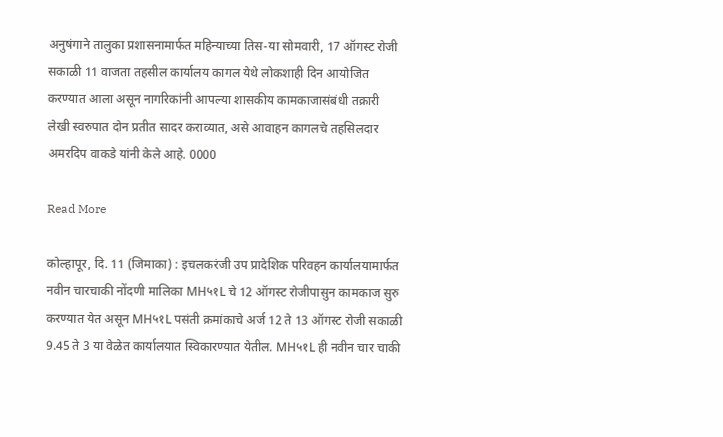अनुषंगाने तालुका प्रशासनामार्फत महिन्याच्या तिस-या सोमवारी, 17 ऑगस्ट रोजी सकाळी 11 वाजता तहसील कार्यालय कागल येथे लोकशाही दिन आयोजित करण्यात आला असून नागरिकांनी आपल्या शासकीय कामकाजासंबंधी तक्रारी लेखी स्वरुपात दोन प्रतीत सादर कराव्यात, असे आवाहन कागलचे तहसिलदार अमरदिप वाकडे यांनी केले आहे. 0000

Read More

कोल्हापूर, दि. 11 (जिमाका) : इचलकरंजी उप प्रादेशिक परिवहन कार्यालयामार्फत नवीन चारचाकी नोंदणी मालिका MH५१L चे 12 ऑगस्ट रोजीपासुन कामकाज सुरु करण्यात येत असून MH५१L पसंती क्रमांकाचे अर्ज 12 ते 13 ऑगस्ट रोजी सकाळी 9.45 ते 3 या वेळेत कार्यालयात स्विकारण्यात येतील. MH५१L ही नवीन चार चाकी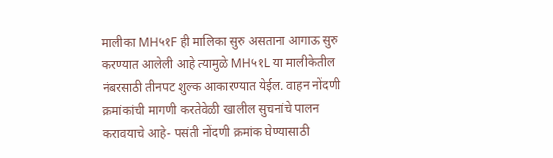मालीका MH५१F ही मालिका सुरु असताना आगाऊ सुरु करण्यात आलेली आहे त्यामुळे MH५१L या मालीकेतील नंबरसाठी तीनपट शुल्क आकारण्यात येईल. वाहन नोंदणी क्रमांकांची मागणी करतेवेळी खालील सुचनांचे पालन करावयाचे आहे- पसंती नोंदणी क्रमांक घेण्यासाठी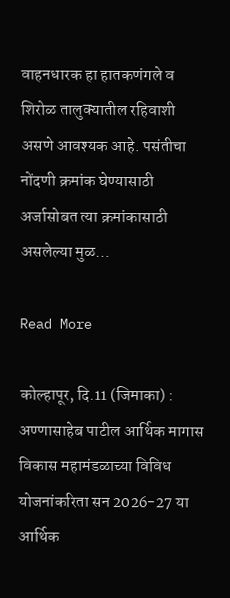वाहनधारक हा हातकणंगले व शिरोळ तालुक्यातील रहिवाशी असणे आवश्यक आहे. पसंतीचा नोंदणी क्रमांक घेण्यासाठी अर्जासोबत त्या क्रमांकासाठी असलेल्या मुळ…

Read More

कोल्हापूर, दि.11 (जिमाका) : अण्णासाहेब पाटील आर्थिक मागास विकास महामंडळाच्या विविध योजनांकरिता सन 2026-27 या आर्थिक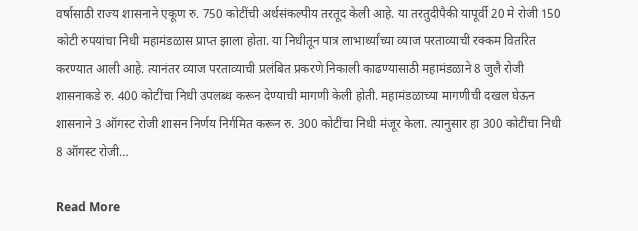वर्षासाठी राज्य शासनाने एकूण रु. 750 कोटींची अर्थसंकल्पीय तरतूद केली आहे. या तरतुदीपैकी यापूर्वी 20 मे रोजी 150 कोटी रुपयांचा निधी महामंडळास प्राप्त झाला होता. या निधीतून पात्र लाभार्थ्यांच्या व्याज परताव्याची रक्कम वितरित करण्यात आली आहे. त्यानंतर व्याज परताव्याची प्रलंबित प्रकरणे निकाली काढण्यासाठी महामंडळाने 8 जुलै रोजी शासनाकडे रु. 400 कोटींचा निधी उपलब्ध करून देण्याची मागणी केली होती. महामंडळाच्या मागणीची दखल घेऊन शासनाने 3 ऑगस्ट रोजी शासन निर्णय निर्गमित करून रु. 300 कोटींचा निधी मंजूर केला. त्यानुसार हा 300 कोटींचा निधी 8 ऑगस्ट रोजी…

Read More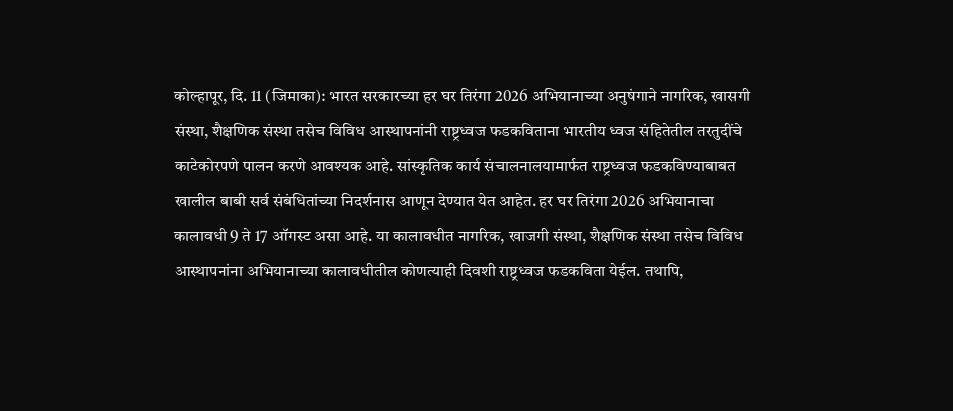कोल्हापूर, दि. 11 (जिमाका): भारत सरकारच्या हर घर तिरंगा 2026 अभियानाच्या अनुषंगाने नागरिक, खासगी संस्था, शैक्षणिक संस्था तसेच विविध आस्थापनांनी राष्ट्रध्वज फडकविताना भारतीय ध्वज संहितेतील तरतुदींचे काटेकोरपणे पालन करणे आवश्यक आहे. सांस्कृतिक कार्य संचालनालयामार्फत राष्ट्रध्वज फडकविण्याबाबत खालील बाबी सर्व संबंधितांच्या निदर्शनास आणून देण्यात येत आहेत. हर घर तिरंगा 2026 अभियानाचा कालावधी 9 ते 17 ऑगस्ट असा आहे. या कालावधीत नागरिक, खाजगी संस्था, शैक्षणिक संस्था तसेच विविध आस्थापनांना अभियानाच्या कालावधीतील कोणत्याही दिवशी राष्ट्रध्वज फडकविता येईल. तथापि,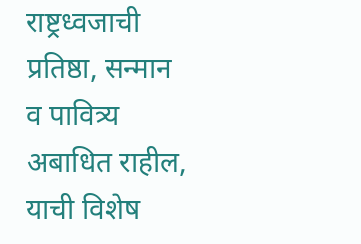राष्ट्रध्वजाची प्रतिष्ठा, सन्मान व पावित्र्य अबाधित राहील, याची विशेष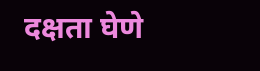दक्षता घेणे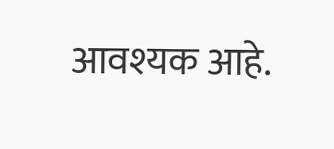आवश्यक आहे.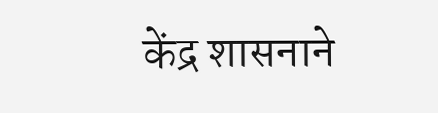केंद्र शासनाने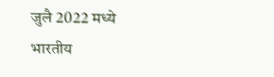जुलै 2022 मध्ये भारतीय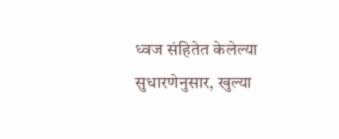ध्वज संहितेत केलेल्या सुधारणेनुसार, खुल्या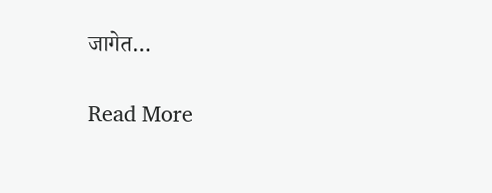जागेत…

Read More